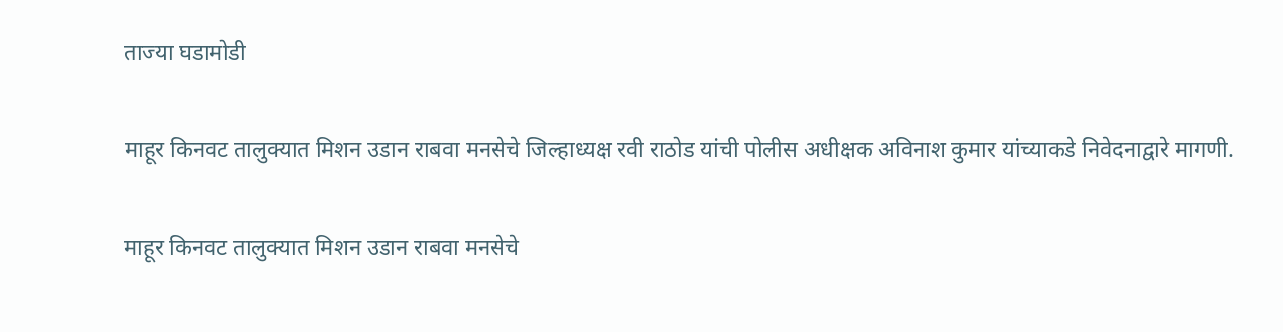ताज्या घडामोडी

माहूर किनवट तालुक्यात मिशन उडान राबवा मनसेचे जिल्हाध्यक्ष रवी राठोड यांची पोलीस अधीक्षक अविनाश कुमार यांच्याकडे निवेदनाद्वारे मागणी.

माहूर किनवट तालुक्यात मिशन उडान राबवा मनसेचे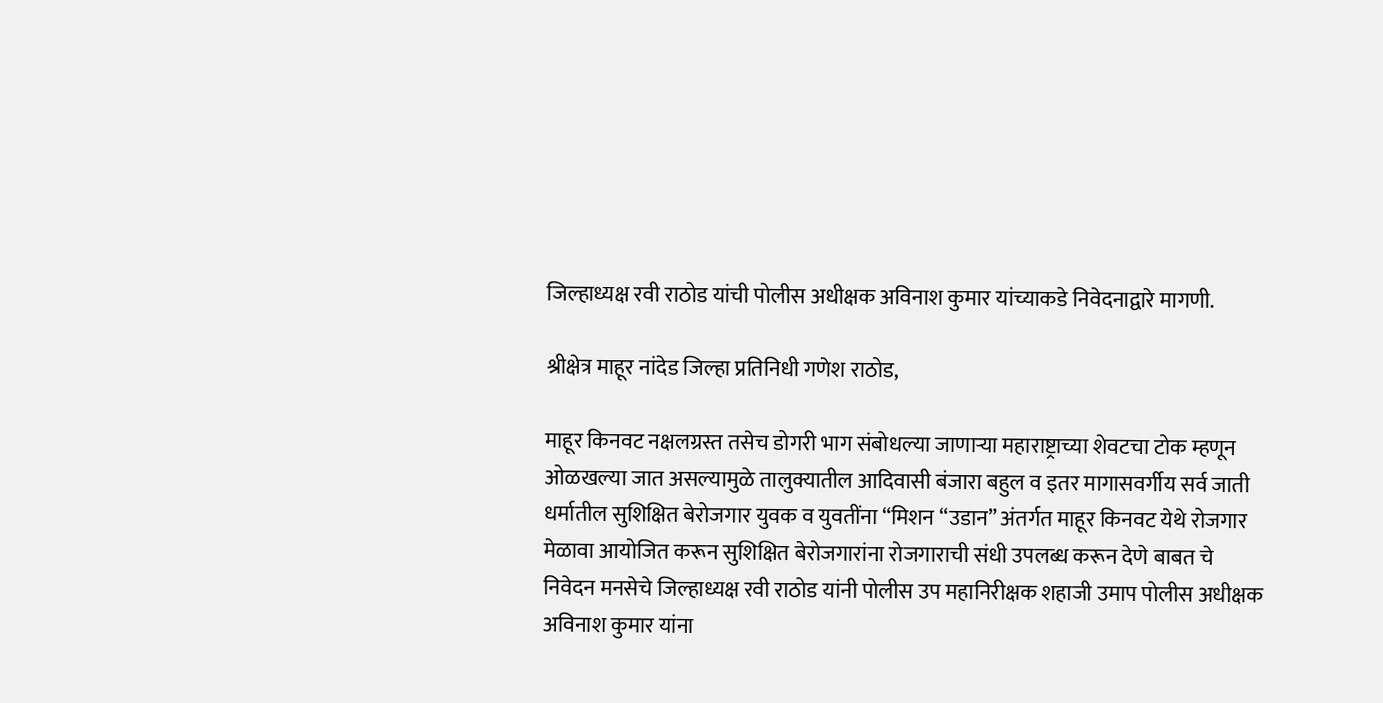जिल्हाध्यक्ष रवी राठोड यांची पोलीस अधीक्षक अविनाश कुमार यांच्याकडे निवेदनाद्वारे मागणी.

श्रीक्षेत्र माहूर नांदेड जिल्हा प्रतिनिधी गणेश राठोड,

माहूर किनवट नक्षलग्रस्त तसेच डोगरी भाग संबोधल्या जाणाऱ्या महाराष्ट्राच्या शेवटचा टोक म्हणून ओळखल्या जात असल्यामुळे तालुक्यातील आदिवासी बंजारा बहुल व इतर मागासवर्गीय सर्व जाती धर्मातील सुशिक्षित बेरोजगार युवक व युवतींना “मिशन “उडान” अंतर्गत माहूर किनवट येथे रोजगार मेळावा आयोजित करून सुशिक्षित बेरोजगारांना रोजगाराची संधी उपलब्ध करून देणे बाबत चे निवेदन मनसेचे जिल्हाध्यक्ष रवी राठोड यांनी पोलीस उप महानिरीक्षक शहाजी उमाप पोलीस अधीक्षक अविनाश कुमार यांना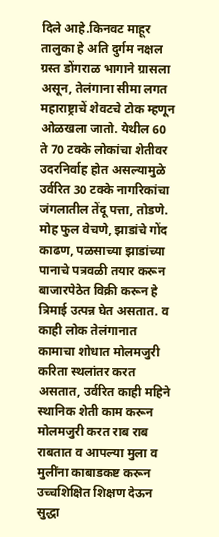दिले आहे.किनवट माहूर तालुका हे अति दुर्गम नक्षल ग्रस्त डोंगराळ भागाने ग्रासला असून, तेलंगाना सीमा लगत महाराष्ट्राचें शेवटचे टोक म्हणून ओळखला जातो. येथील 60 ते 70 टक्के लोकांचा शेतीवर उदरनिर्वाह होत असल्यामुळे उर्वरित 30 टक्के नागरिकांचा जंगलातील तेंदू पत्ता, तोडणे. मोह फुल वेचणे, झाडांचे गोंद काढण, पळसाच्या झाडांच्या पानाचे पत्रवळी तयार करून बाजारपेठेत विक्री करून हे त्रिमाई उत्पन्न घेत असतात. व काही लोक तेलंगानात कामाचा शोधात मोलमजुरी करिता स्थलांतर करत असतात, उर्वरित काही महिने स्थानिक शेती काम करून मोलमजुरी करत राब राब राबतात व आपल्या मुला व मुलींना काबाडकष्ट करून उच्चशिक्षित शिक्षण देऊन सुद्धा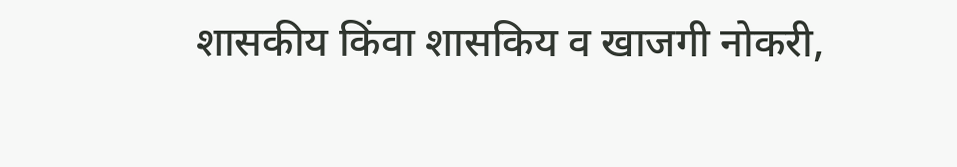शासकीय किंवा शासकिय व खाजगी नोकरी,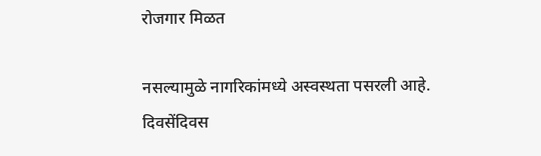रोजगार मिळत

नसल्यामुळे नागरिकांमध्ये अस्वस्थता पसरली आहे. दिवसेंदिवस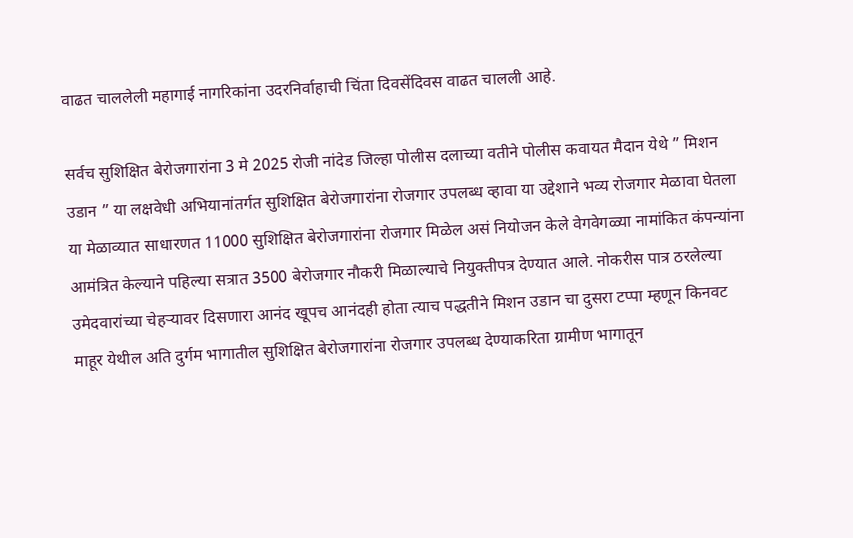वाढत चाललेली महागाई नागरिकांना उदरनिर्वाहाची चिंता दिवसेंदिवस वाढत चालली आहे.

सर्वच सुशिक्षित बेरोजगारांना 3 मे 2025 रोजी नांदेड जिल्हा पोलीस दलाच्या वतीने पोलीस कवायत मैदान येथे ” मिशन उडान ” या लक्षवेधी अभियानांतर्गत सुशिक्षित बेरोजगारांना रोजगार उपलब्ध व्हावा या उद्देशाने भव्य रोजगार मेळावा घेतला या मेळाव्यात साधारणत 11000 सुशिक्षित बेरोजगारांना रोजगार मिळेल असं नियोजन केले वेगवेगळ्या नामांकित कंपन्यांना आमंत्रित केल्याने पहिल्या सत्रात 3500 बेरोजगार नौकरी मिळाल्याचे नियुक्तीपत्र देण्यात आले. नोकरीस पात्र ठरलेल्या उमेदवारांच्या चेहऱ्यावर दिसणारा आनंद खूपच आनंदही होता त्याच पद्धतीने मिशन उडान चा दुसरा टप्पा म्हणून किनवट माहूर येथील अति दुर्गम भागातील सुशिक्षित बेरोजगारांना रोजगार उपलब्ध देण्याकरिता ग्रामीण भागातून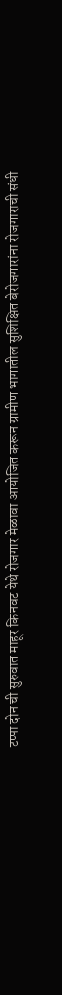टप्पा दोन ची सुरुवात माहूर किनवट येथे रोजगार मेळावा आयोजित करून ग्रामीण भागातील सुशिक्षित बेरोजगारांना रोजगाराची संधी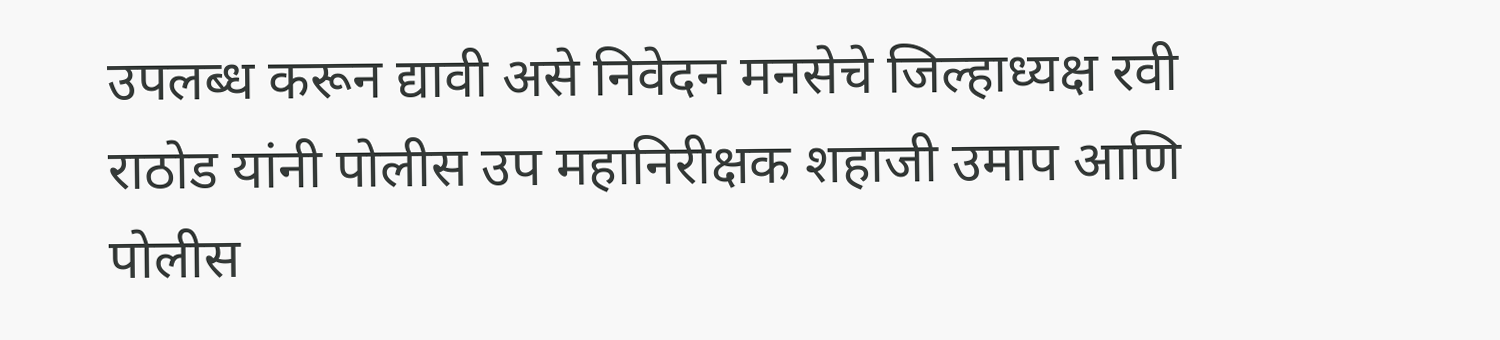उपलब्ध करून द्यावी असे निवेदन मनसेचे जिल्हाध्यक्ष रवी राठोड यांनी पोलीस उप महानिरीक्षक शहाजी उमाप आणि पोलीस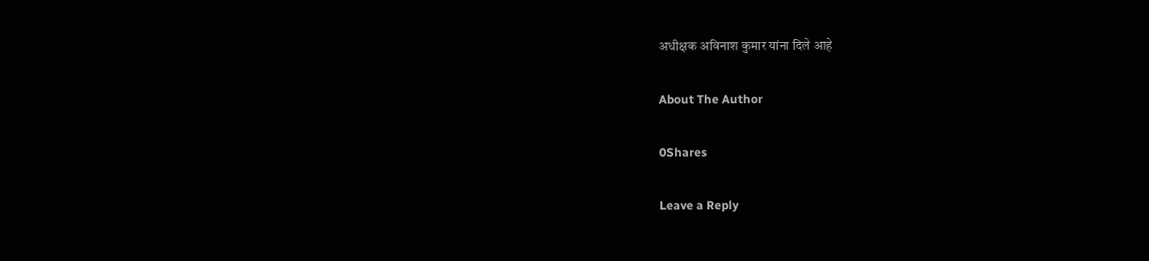अधीक्षक अविनाश कुमार यांना दिले आहे

About The Author

0Shares

Leave a Reply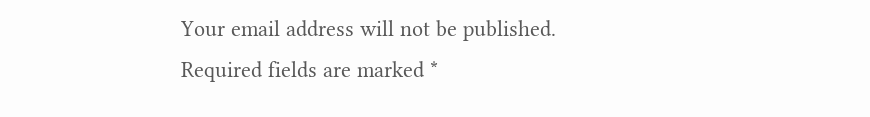Your email address will not be published. Required fields are marked *